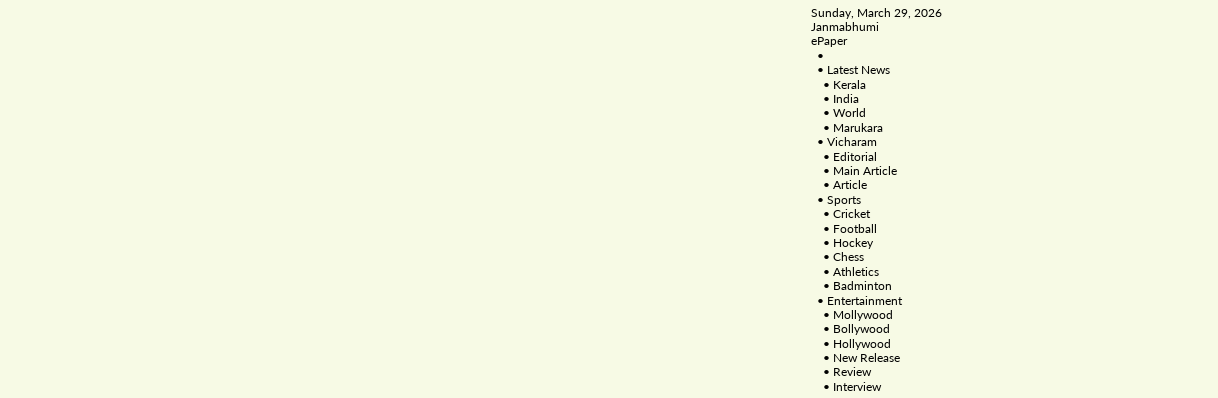Sunday, March 29, 2026
Janmabhumi
ePaper
  •
  • Latest News
    • Kerala
    • India
    • World
    • Marukara
  • Vicharam
    • Editorial
    • Main Article
    • Article
  • Sports
    • Cricket
    • Football
    • Hockey
    • Chess
    • Athletics
    • Badminton
  • Entertainment
    • Mollywood
    • Bollywood
    • Hollywood
    • New Release
    • Review
    • Interview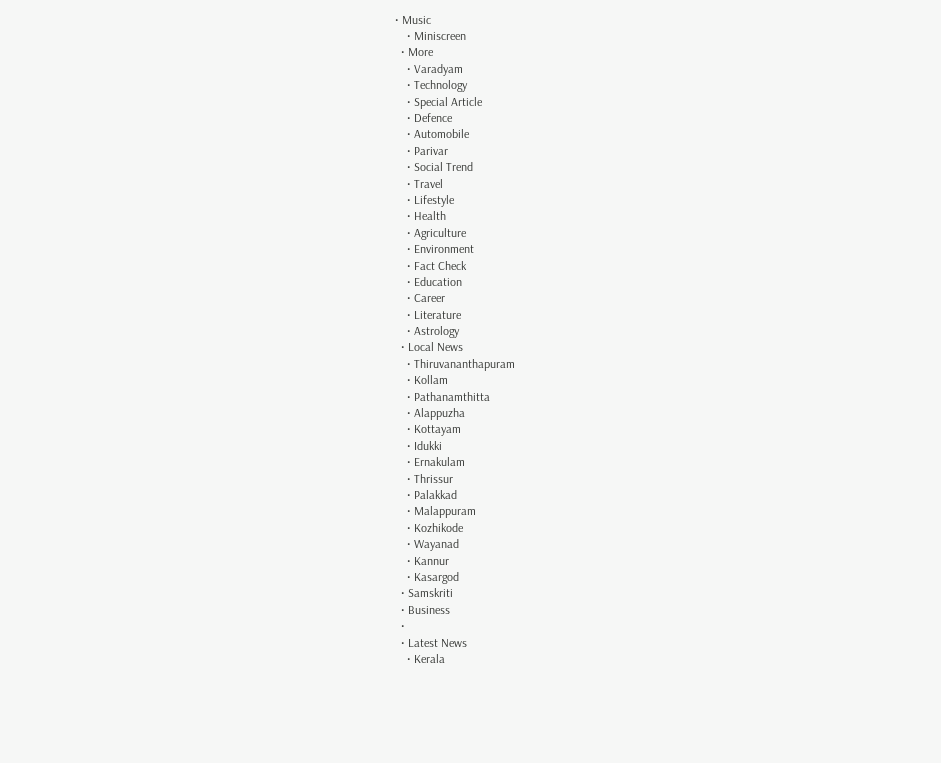• Music
    • Miniscreen
  • More
    • Varadyam
    • Technology
    • Special Article
    • Defence
    • Automobile
    • Parivar
    • Social Trend
    • Travel
    • Lifestyle
    • Health
    • Agriculture
    • Environment
    • Fact Check
    • Education
    • Career
    • Literature
    • Astrology
  • Local News
    • Thiruvananthapuram
    • Kollam
    • Pathanamthitta
    • Alappuzha
    • Kottayam
    • Idukki
    • Ernakulam
    • Thrissur
    • Palakkad
    • Malappuram
    • Kozhikode
    • Wayanad
    • Kannur
    • Kasargod
  • Samskriti
  • Business
  •
  • Latest News
    • Kerala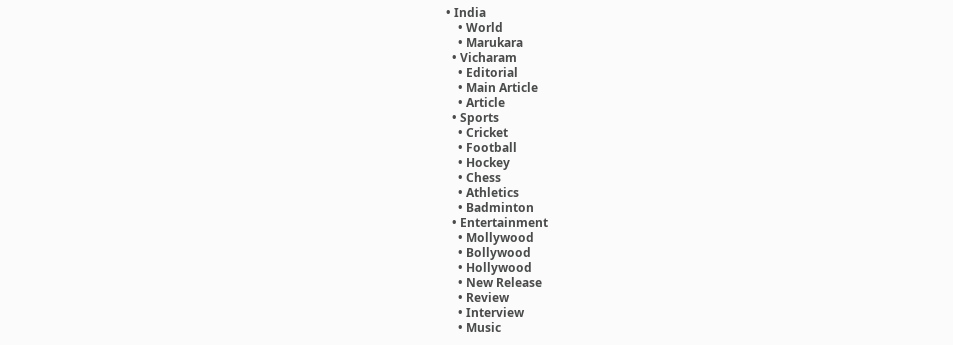• India
    • World
    • Marukara
  • Vicharam
    • Editorial
    • Main Article
    • Article
  • Sports
    • Cricket
    • Football
    • Hockey
    • Chess
    • Athletics
    • Badminton
  • Entertainment
    • Mollywood
    • Bollywood
    • Hollywood
    • New Release
    • Review
    • Interview
    • Music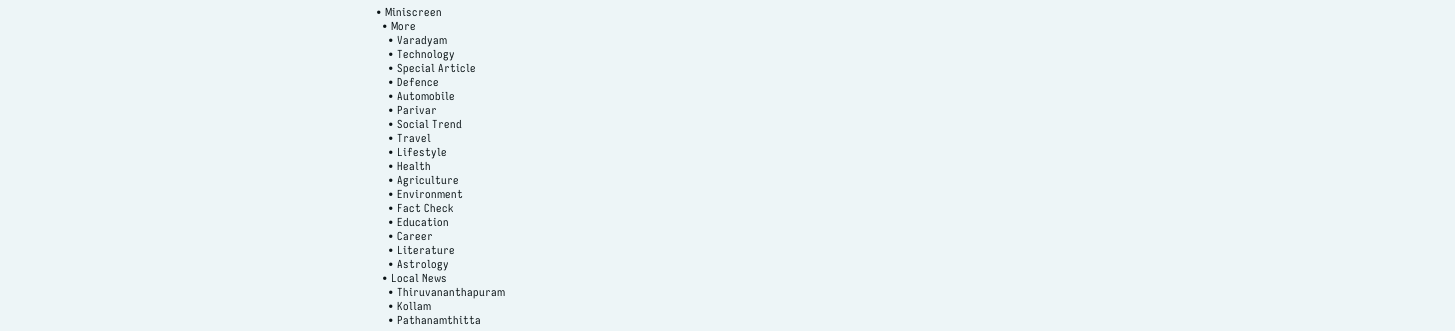• Miniscreen
  • More
    • Varadyam
    • Technology
    • Special Article
    • Defence
    • Automobile
    • Parivar
    • Social Trend
    • Travel
    • Lifestyle
    • Health
    • Agriculture
    • Environment
    • Fact Check
    • Education
    • Career
    • Literature
    • Astrology
  • Local News
    • Thiruvananthapuram
    • Kollam
    • Pathanamthitta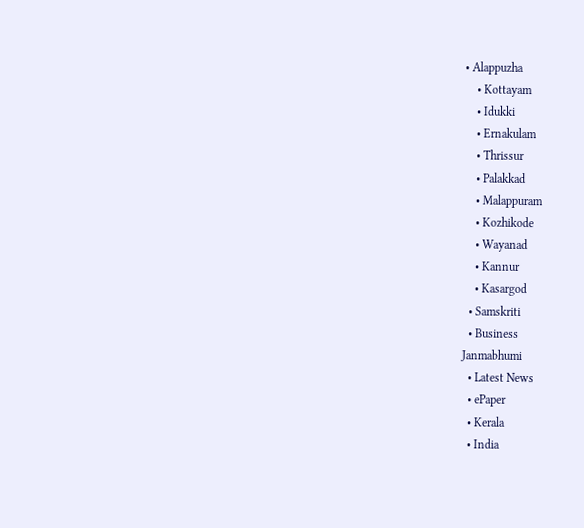• Alappuzha
    • Kottayam
    • Idukki
    • Ernakulam
    • Thrissur
    • Palakkad
    • Malappuram
    • Kozhikode
    • Wayanad
    • Kannur
    • Kasargod
  • Samskriti
  • Business
Janmabhumi
  • Latest News
  • ePaper
  • Kerala
  • India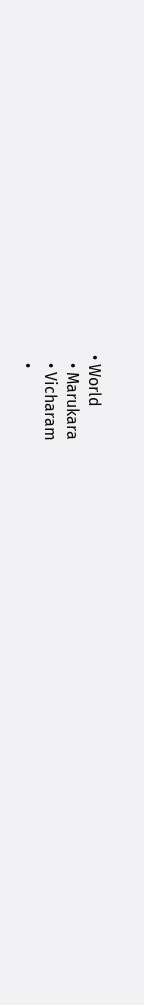• World
  • Marukara
  • Vicharam
  •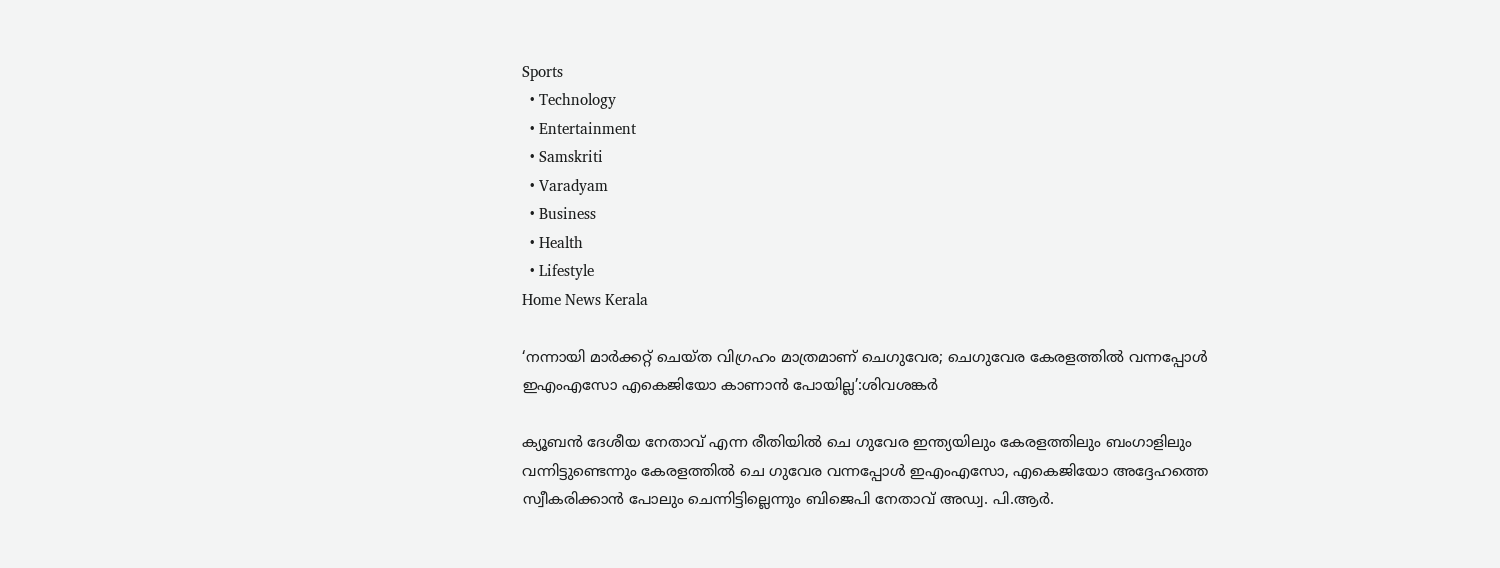Sports
  • Technology
  • Entertainment
  • Samskriti
  • Varadyam
  • Business
  • Health
  • Lifestyle
Home News Kerala

‘നന്നായി മാര്‍ക്കറ്റ് ചെയ്ത വിഗ്രഹം മാത്രമാണ് ചെഗുവേര; ചെഗുവേര കേരളത്തില്‍ വന്നപ്പോള്‍ ഇഎംഎസോ എകെജിയോ കാണാന്‍ പോയില്ല’:ശിവശങ്കര്‍

ക്യൂബന്‍ ദേശീയ നേതാവ് എന്ന രീതിയില്‍ ചെ ഗുവേര ഇന്ത്യയിലും കേരളത്തിലും ബംഗാളിലും വന്നിട്ടുണ്ടെന്നും കേരളത്തില്‍ ചെ ഗുവേര വന്നപ്പോള്‍ ഇഎംഎസോ, എകെജിയോ അദ്ദേഹത്തെ സ്വീകരിക്കാന്‍ പോലും ചെന്നിട്ടില്ലെന്നും ബിജെപി നേതാവ് അഡ്വ. പി.ആര്‍.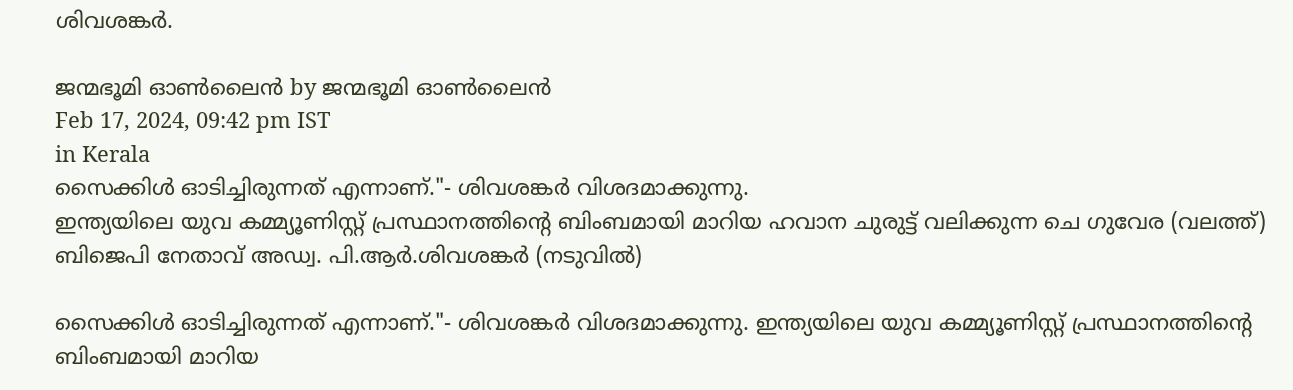ശിവശങ്കര്‍.

ജന്മഭൂമി ഓണ്‍ലൈന്‍ by ജന്മഭൂമി ഓണ്‍ലൈന്‍
Feb 17, 2024, 09:42 pm IST
in Kerala
സൈക്കിള്‍ ഓടിച്ചിരുന്നത് എന്നാണ്."- ശിവശങ്കര്‍ വിശദമാക്കുന്നു.
ഇന്ത്യയിലെ യുവ കമ്മ്യൂണിസ്റ്റ് പ്രസ്ഥാനത്തിന്‍റെ ബിംബമായി മാറിയ ഹവാന ചുരുട്ട് വലിക്കുന്ന ചെ ഗുവേര (വലത്ത്) ബിജെപി നേതാവ് അഡ്വ. പി.ആര്‍.ശിവശങ്കര്‍ (നടുവില്‍)

സൈക്കിള്‍ ഓടിച്ചിരുന്നത് എന്നാണ്."- ശിവശങ്കര്‍ വിശദമാക്കുന്നു. ഇന്ത്യയിലെ യുവ കമ്മ്യൂണിസ്റ്റ് പ്രസ്ഥാനത്തിന്‍റെ ബിംബമായി മാറിയ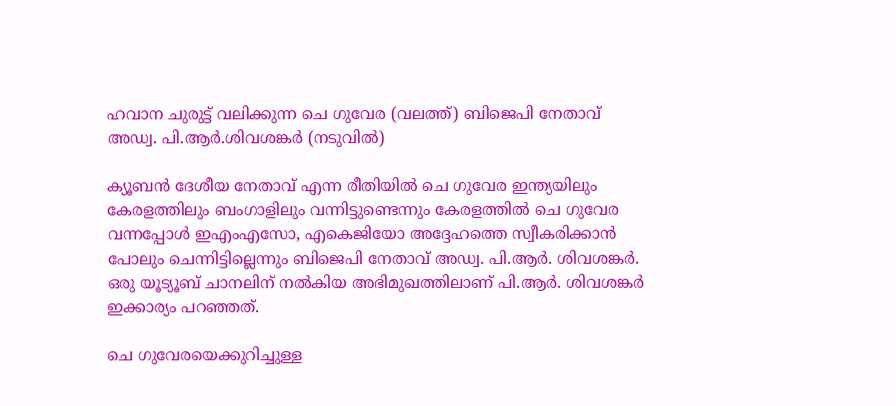ഹവാന ചുരുട്ട് വലിക്കുന്ന ചെ ഗുവേര (വലത്ത്) ബിജെപി നേതാവ് അഡ്വ. പി.ആര്‍.ശിവശങ്കര്‍ (നടുവില്‍)

ക്യൂബന്‍ ദേശീയ നേതാവ് എന്ന രീതിയില്‍ ചെ ഗുവേര ഇന്ത്യയിലും കേരളത്തിലും ബംഗാളിലും വന്നിട്ടുണ്ടെന്നും കേരളത്തില്‍ ചെ ഗുവേര വന്നപ്പോള്‍ ഇഎംഎസോ, എകെജിയോ അദ്ദേഹത്തെ സ്വീകരിക്കാന്‍ പോലും ചെന്നിട്ടില്ലെന്നും ബിജെപി നേതാവ് അഡ്വ. പി.ആര്‍. ശിവശങ്കര്‍. ഒരു യൂട്യൂബ് ചാനലിന് നല്‍കിയ അഭിമുഖത്തിലാണ് പി.ആര്‍. ശിവശങ്കര്‍ ഇക്കാര്യം പറഞ്ഞത്.

ചെ ഗുവേരയെക്കുറിച്ചുള്ള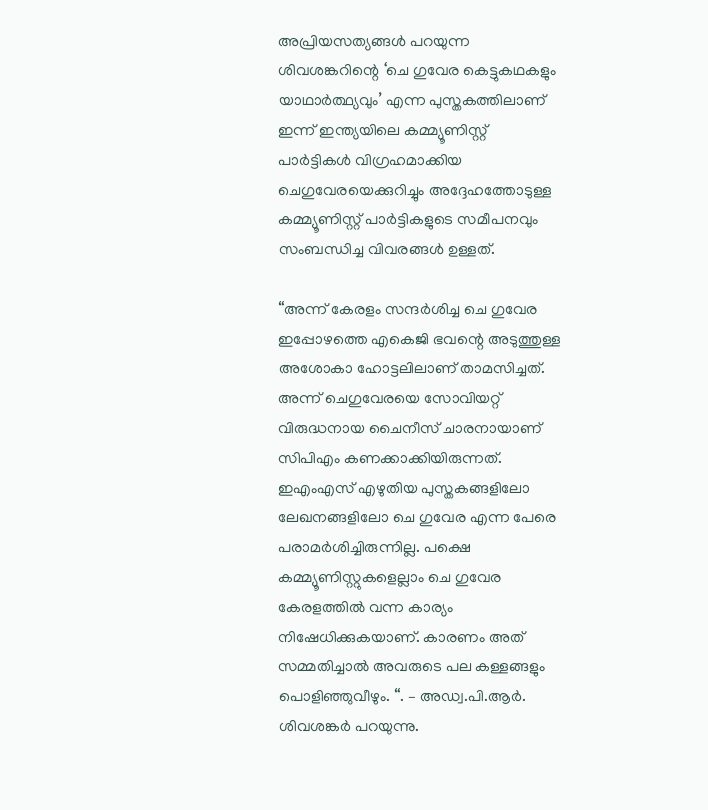അപ്രിയസത്യങ്ങള്‍ പറയുന്ന ശിവശങ്കറിന്റെ ‘ചെ ഗുവേര കെട്ടുകഥകളും യാഥാര്‍ത്ഥ്യവും’ എന്ന പുസ്തകത്തിലാണ് ഇന്ന് ഇന്ത്യയിലെ കമ്മ്യൂണിസ്റ്റ് പാര്‍ട്ടികള്‍ വിഗ്രഹമാക്കിയ ചെഗുവേരയെക്കുറിച്ചും അദ്ദേഹത്തോടുള്ള കമ്മ്യൂണിസ്റ്റ് പാര്‍ട്ടികളുടെ സമീപനവും സംബന്ധിച്ച വിവരങ്ങള്‍ ഉള്ളത്.

“അന്ന് കേരളം സന്ദര്‍ശിച്ച ചെ ഗുവേര ഇപ്പോഴത്തെ എകെജി ഭവന്റെ അടുത്തുള്ള അശോകാ ഹോട്ടലിലാണ് താമസിച്ചത്. അന്ന് ചെഗുവേരയെ സോവിയറ്റ് വിരുദ്ധനായ ചൈനീസ് ചാരനായാണ് സിപിഎം കണക്കാക്കിയിരുന്നത്. ഇഎംഎസ് എഴുതിയ പുസ്തകങ്ങളിലോ ലേഖനങ്ങളിലോ ചെ ഗുവേര എന്ന പേരെ പരാമര്‍ശിച്ചിരുന്നില്ല. പക്ഷെ കമ്മ്യൂണിസ്റ്റുകളെല്ലാം ചെ ഗുവേര കേരളത്തില്‍ വന്ന കാര്യം നിഷേധിക്കുകയാണ്. കാരണം അത് സമ്മതിച്ചാല്‍ അവരുടെ പല കള്ളങ്ങളും പൊളിഞ്ഞുവീഴും. “. – അഡ്വ.പി.ആര്‍. ശിവശങ്കര്‍ പറയുന്നു.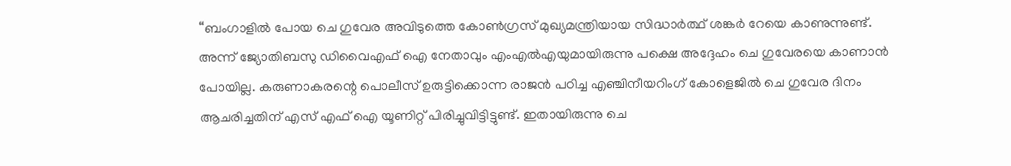“ബംഗാളില്‍ പോയ ചെ ഗുവേര അവിടുത്തെ കോണ്‍ഗ്രസ് മുഖ്യമന്ത്രിയായ സിദ്ധാര്‍ത്ഥ് ശങ്കര്‍ റേയെ കാണുന്നുണ്ട്. അന്ന് ജ്യോതിബസു ഡിവൈഎഫ് ഐ നേതാവും എംഎല്‍എയുമായിരുന്നു പക്ഷെ അദ്ദേഹം ചെ ഗുവേരയെ കാണാന്‍ പോയില്ല. കരുണാകരന്റെ പൊലീസ് ഉരുട്ടിക്കൊന്ന രാജന്‍ പഠിച്ച എഞ്ചിനീയറിംഗ് കോളെജില്‍ ചെ ഗുവേര ദിനം ആചരിച്ചതിന് എസ് എഫ് ഐ യൂണിറ്റ് പിരിച്ചുവിട്ടിട്ടുണ്ട്. ഇതായിരുന്നു ചെ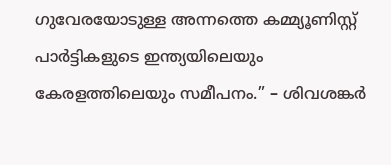ഗുവേരയോടുള്ള അന്നത്തെ കമ്മ്യൂണിസ്റ്റ് പാര്‍ട്ടികളുടെ ഇന്ത്യയിലെയും കേരളത്തിലെയും സമീപനം.” – ശിവശങ്കര്‍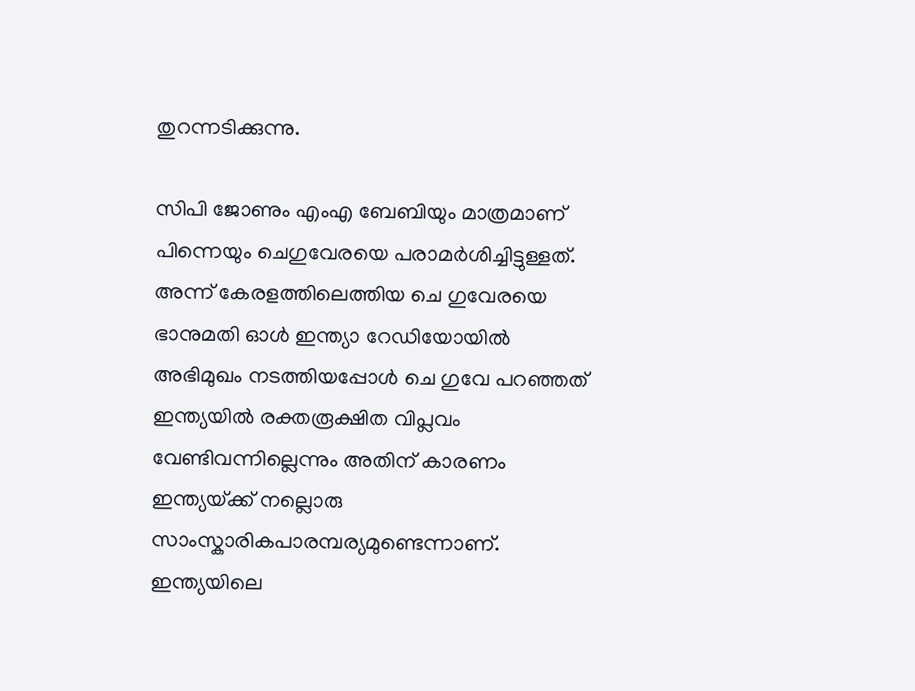തുറന്നടിക്കുന്നു.

സിപി ജോണും എംഎ ബേബിയും മാത്രമാണ് പിന്നെയും ചെഗുവേരയെ പരാമര്‍ശിച്ചിട്ടുള്ളത്. അന്ന് കേരളത്തിലെത്തിയ ചെ ഗുവേരയെ ഭാനുമതി ഓള്‍ ഇന്ത്യാ റേഡിയോയില്‍ അഭിമുഖം നടത്തിയപ്പോള്‍ ചെ ഗുവേ പറഞ്ഞത് ഇന്ത്യയില്‍ രക്തരൂക്ഷിത വിപ്ലവം വേണ്ടിവന്നില്ലെന്നും അതിന് കാരണം ഇന്ത്യയ്‌ക്ക് നല്ലൊരു സാംസ്കാരികപാരമ്പര്യമുണ്ടെന്നാണ്. ഇന്ത്യയിലെ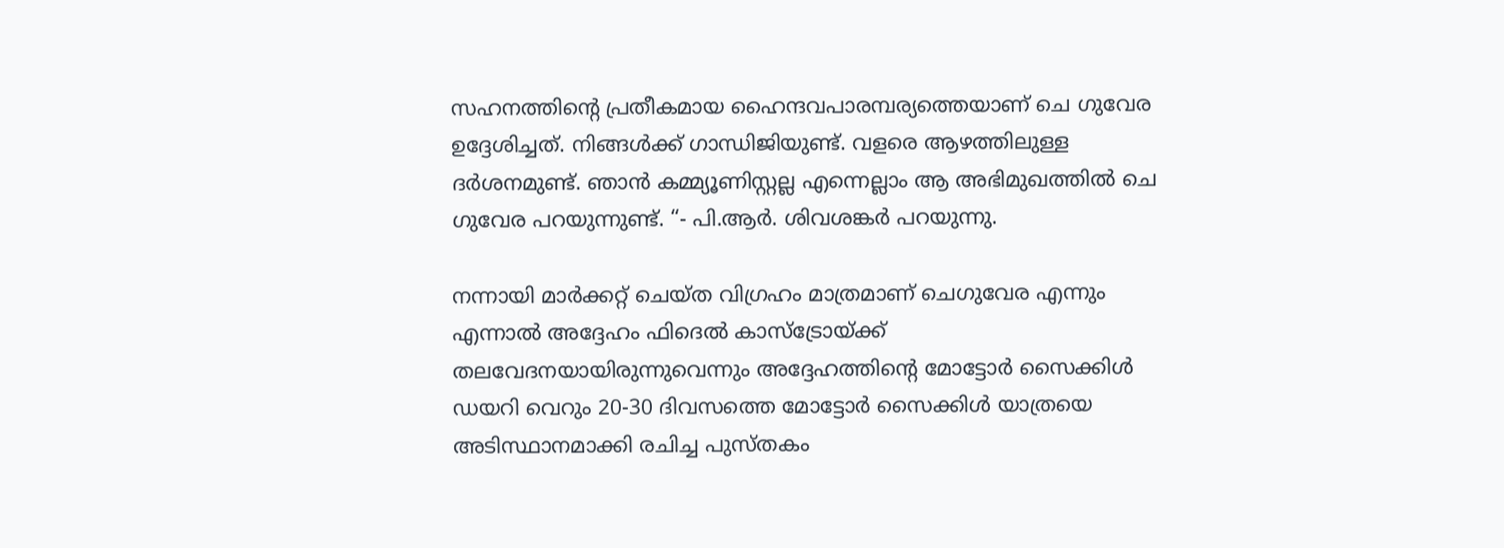സഹനത്തിന്റെ പ്രതീകമായ ഹൈന്ദവപാരമ്പര്യത്തെയാണ് ചെ ഗുവേര ഉദ്ദേശിച്ചത്. നിങ്ങള്‍ക്ക് ഗാന്ധിജിയുണ്ട്. വളരെ ആഴത്തിലുള്ള ദര്‍ശനമുണ്ട്. ഞാന്‍ കമ്മ്യൂണിസ്റ്റല്ല എന്നെല്ലാം ആ അഭിമുഖത്തില്‍ ചെ ഗുവേര പറയുന്നുണ്ട്. “- പി.ആര്‍. ശിവശങ്കര്‍ പറയുന്നു.

നന്നായി മാര്‍ക്കറ്റ് ചെയ്ത വിഗ്രഹം മാത്രമാണ് ചെഗുവേര എന്നും എന്നാല്‍ അദ്ദേഹം ഫിദെല്‍ കാസ്ട്രോയ്‌ക്ക് തലവേദനയായിരുന്നുവെന്നും അദ്ദേഹത്തിന്റെ മോട്ടോര്‍ സൈക്കിള്‍ ഡയറി വെറും 20-30 ദിവസത്തെ മോട്ടോര്‍ സൈക്കിള്‍ യാത്രയെ അടിസ്ഥാനമാക്കി രചിച്ച പുസ്തകം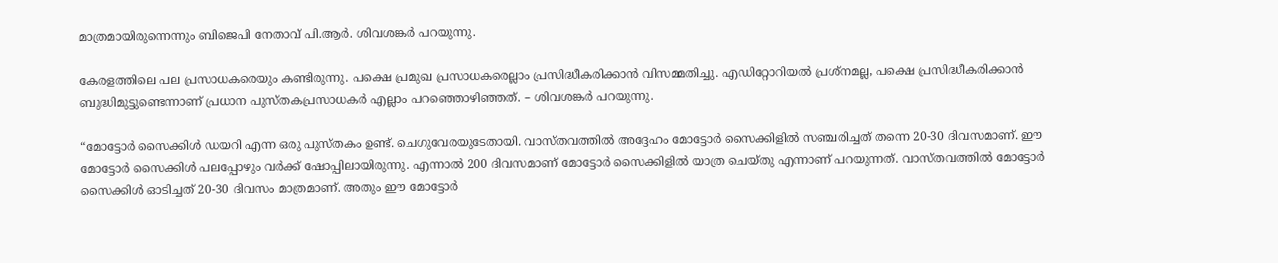മാത്രമായിരുന്നെന്നും ബിജെപി നേതാവ് പി.ആര്‍. ശിവശങ്കര്‍ പറയുന്നു.

കേരളത്തിലെ പല പ്രസാധകരെയും കണ്ടിരുന്നു. പക്ഷെ പ്രമുഖ പ്രസാധകരെല്ലാം പ്രസിദ്ധീകരിക്കാന്‍ വിസമ്മതിച്ചു. എഡിറ്റോറിയല്‍ പ്രശ്നമല്ല, പക്ഷെ പ്രസിദ്ധീകരിക്കാന്‍ ബുദ്ധിമുട്ടുണ്ടെന്നാണ് പ്രധാന പുസ്തകപ്രസാധകര്‍ എല്ലാം പറഞ്ഞൊഴിഞ്ഞത്. – ശിവശങ്കര്‍ പറയുന്നു.

“മോട്ടോര്‍ സൈക്കിള്‍ ഡയറി എന്ന ഒരു പുസ്തകം ഉണ്ട്. ചെഗുവേരയുടേതായി. വാസ്തവത്തില്‍ അദ്ദേഹം മോട്ടോര്‍ സൈക്കിളില്‍ സഞ്ചരിച്ചത് തന്നെ 20-30 ദിവസമാണ്. ഈ മോട്ടോര്‍ സൈക്കിള്‍ പലപ്പോഴും വര്‍ക്ക് ഷോപ്പിലായിരുന്നു. എന്നാല്‍ 200 ദിവസമാണ് മോട്ടോര്‍ സൈക്കിളില്‍ യാത്ര ചെയ്തു എന്നാണ് പറയുന്നത്. വാസ്തവത്തില്‍ മോട്ടോര്‍ സൈക്കിള്‍ ഓടിച്ചത് 20-30 ദിവസം മാത്രമാണ്. അതും ഈ മോട്ടോര്‍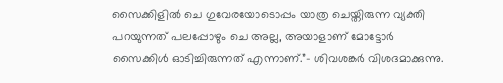സൈക്കിളില്‍ ചെ ഗുവേരയോടൊപ്പം യാത്ര ചെയ്തിരുന്ന വ്യക്തി പറയുന്നത് പലപ്പോഴും ചെ അല്ല, അയാളാണ് മോട്ടോര്‍ സൈക്കിള്‍ ഓടിച്ചിരുന്നത് എന്നാണ്.”- ശിവശങ്കര്‍ വിശദമാക്കുന്നു.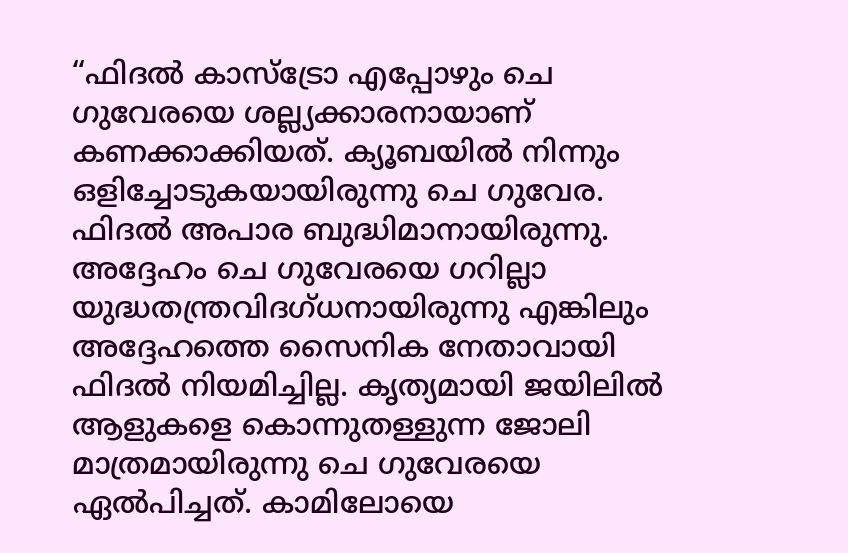“ഫിദല്‍ കാസ്ട്രോ എപ്പോഴും ചെ ഗുവേരയെ ശല്ല്യക്കാരനായാണ് കണക്കാക്കിയത്. ക്യൂബയില്‍ നിന്നും ഒളിച്ചോടുകയായിരുന്നു ചെ ഗുവേര. ഫിദല്‍ അപാര ബുദ്ധിമാനായിരുന്നു. അദ്ദേഹം ചെ ഗുവേരയെ ഗറില്ലാ യുദ്ധതന്ത്രവിദഗ്ധനായിരുന്നു എങ്കിലും അദ്ദേഹത്തെ സൈനിക നേതാവായി ഫിദല്‍ നിയമിച്ചില്ല. കൃത്യമായി ജയിലില്‍ ആളുകളെ കൊന്നുതള്ളുന്ന ജോലി മാത്രമായിരുന്നു ചെ ഗുവേരയെ ഏല്‍പിച്ചത്. കാമിലോയെ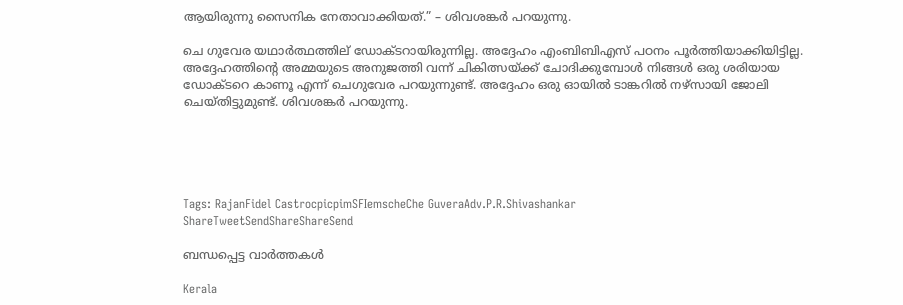ആയിരുന്നു സൈനിക നേതാവാക്കിയത്.” – ശിവശങ്കര്‍ പറയുന്നു.

ചെ ഗുവേര യഥാര്‍ത്ഥത്തില‍് ഡോക്ടറായിരുന്നില്ല. അദ്ദേഹം എംബിബിഎസ് പഠനം പൂര്‍ത്തിയാക്കിയിട്ടില്ല. അദ്ദേഹത്തിന്റെ അമ്മയുടെ അനുജത്തി വന്ന് ചികിത്സയ്‌ക്ക് ചോദിക്കുമ്പോള്‍ നിങ്ങള്‍ ഒരു ശരിയായ ഡോക്ടറെ കാണൂ എന്ന് ചെഗുവേര പറയുന്നുണ്ട്. അദ്ദേഹം ഒരു ഓയില്‍ ടാങ്കറില്‍ നഴ്സായി ജോലി ചെയ്തിട്ടുമുണ്ട്. ശിവശങ്കര്‍ പറയുന്നു.





Tags: RajanFidel CastrocpicpimSFIemscheChe GuveraAdv.P.R.Shivashankar
ShareTweetSendShareShareSend

ബന്ധപ്പെട്ട വാര്‍ത്തകള്‍

Kerala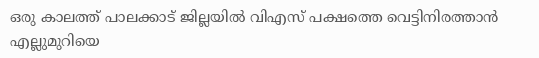ഒരു കാലത്ത് പാലക്കാട് ജില്ലയില്‍ വിഎസ് പക്ഷത്തെ വെട്ടിനിരത്താന്‍ എല്ലുമുറിയെ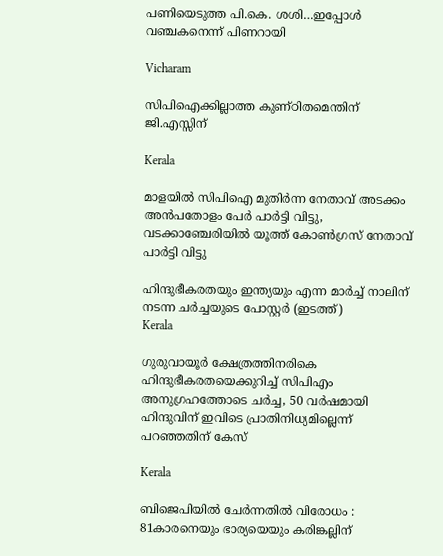പണിയെടുത്ത പി.കെ. ശശി…ഇപ്പോള്‍ വഞ്ചകനെന്ന് പിണറായി

Vicharam

സിപിഐക്കില്ലാത്ത കുണ്ഠിതമെന്തിന് ജി.എസ്സിന്

Kerala

മാളയില്‍ സിപിഐ മുതിര്‍ന്ന നേതാവ് അടക്കം അന്‍പതോളം പേര്‍ പാര്‍ട്ടി വിട്ടു, വടക്കാഞ്ചേരിയില്‍ യൂത്ത് കോൺഗ്രസ് നേതാവ് പാർട്ടി വിട്ടു

ഹിന്ദുഭീകരതയും ഇന്ത്യയും എന്ന മാര്‍ച്ച് നാലിന് നടന്ന ചര്‍ച്ചയുടെ പോസ്റ്റര്‍ (ഇടത്ത്)
Kerala

ഗുരുവായൂര്‍ ക്ഷേത്രത്തിനരികെ ഹിന്ദുഭീകരതയെക്കുറിച്ച് സിപിഎം അനുഗ്രഹത്തോടെ ചര്‍ച്ച, 50 വര്‍ഷമായി ഹിന്ദുവിന് ഇവിടെ പ്രാതിനിധ്യമില്ലെന്ന് പറഞ്ഞതിന് കേസ്

Kerala

ബിജെപിയില്‍ ചേര്‍ന്നതില്‍ വിരോധം : 81കാരനെയും ഭാര്യയെയും കരിങ്കല്ലിന്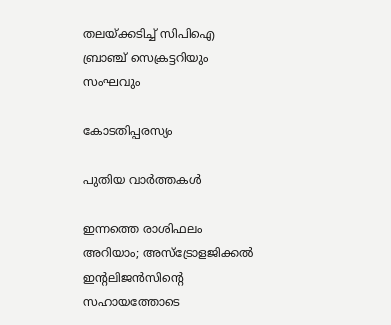തലയ്‌ക്കടിച്ച് സിപിഐ ബ്രാഞ്ച് സെക്രട്ടറിയും സംഘവും

കോടതിപ്പരസ്യം

പുതിയ വാര്‍ത്തകള്‍

ഇന്നത്തെ രാശിഫലം അറിയാം; അസ്ട്രോളജിക്കൽ ഇന്റലിജൻസിന്റെ സഹായത്തോടെ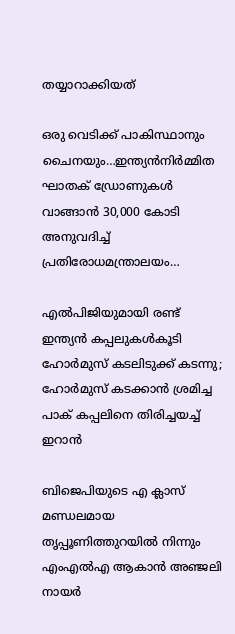തയ്യാറാക്കിയത്

ഒരു വെടിക്ക് പാകിസ്ഥാനും ചൈനയും…ഇന്ത്യന്‍നിര്‍മ്മിത ഘാതക് ഡ്രോണുകള്‍ വാങ്ങാന്‍ 30,000 കോടി അനുവദിച്ച് പ്രതിരോധമന്ത്രാലയം…

എൽപിജിയുമായി രണ്ട് ഇന്ത്യൻ കപ്പലുകൾകൂടി ഹോർമുസ് കടലിടുക്ക് കടന്നു; ഹോര്‍മുസ് കടക്കാന്‍ ശ്രമിച്ച പാക് കപ്പലിനെ തിരിച്ചയച്ച് ഇറാന്‍

ബിജെപിയുടെ എ ക്ലാസ് മണ്ഡലമായ തൃപ്പൂണിത്തുറയില്‍ നിന്നും എംഎല്‍എ ആകാന്‍ അഞ്ജലി നായര്‍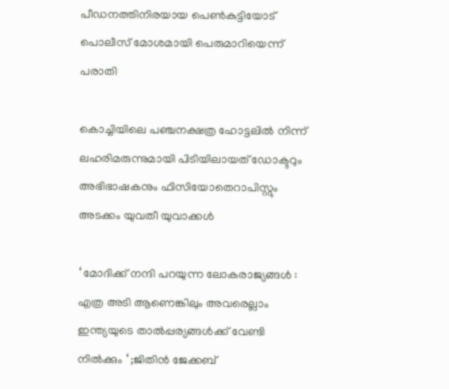പീഡനത്തിനിരയായ പെണ്‍കുട്ടിയോട് പൊലീസ് മോശമായി പെരുമാറിയെന്ന് പരാതി

കൊച്ചിയിലെ പഞ്ചനക്ഷത്ര ഹോട്ടലില്‍ നിന്ന് ലഹരിമരുന്നുമായി പിടിയിലായത് ഡോക്ടറും അഭിഭാഷകനും ഫിസിയോതെറാപിസ്റ്റും അടക്കം യുവതീ യുവാക്കള്‍

‘ മോദിക്ക് നന്ദി പറയുന്ന ലോകരാജ്യങ്ങൾ : എത്ര അടി ആണെങ്കിലും അവരെല്ലാം ഇന്ത്യയുടെ താൽപ്പര്യങ്ങൾക്ക് വേണ്ടി നിൽക്കും ‘ ;ജിതിൻ ജേക്കബ്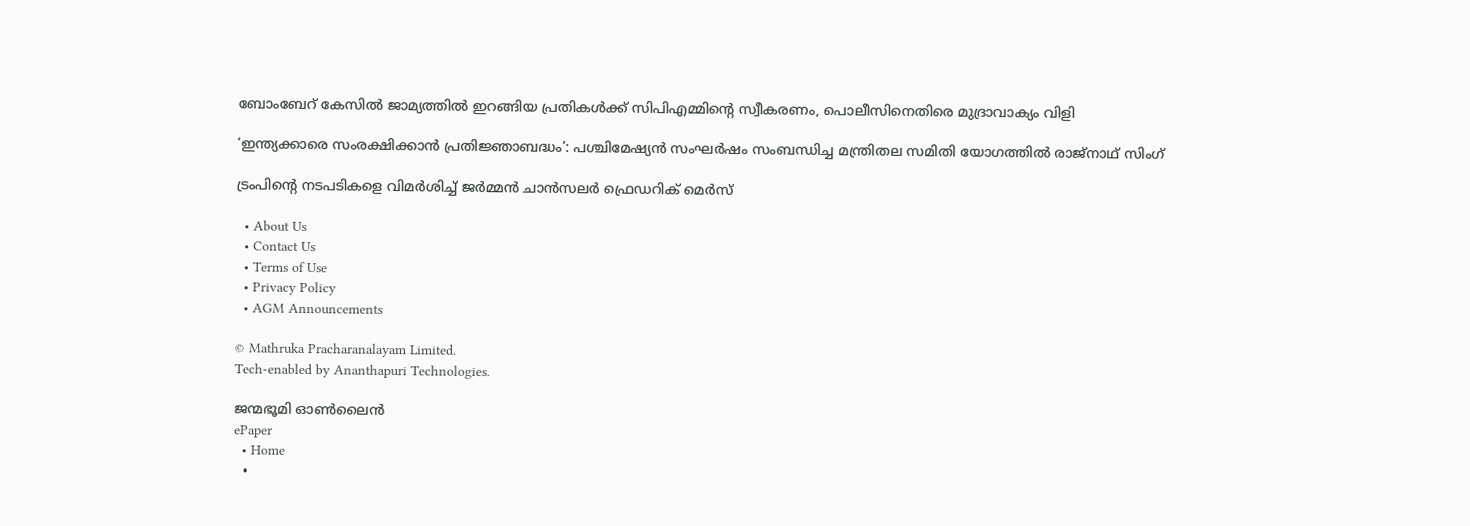ബോംബേറ് കേസില്‍ ജാമ്യത്തില്‍ ഇറങ്ങിയ പ്രതികള്‍ക്ക് സിപിഎമ്മിന്റെ സ്വീകരണം, പൊലീസിനെതിരെ മുദ്രാവാക്യം വിളി

‘ഇന്ത്യക്കാരെ സംരക്ഷിക്കാൻ പ്രതിജ്ഞാബദ്ധം’: പശ്ചിമേഷ്യൻ സംഘർഷം സംബന്ധിച്ച മന്ത്രിതല സമിതി യോഗത്തിൽ രാജ്‌നാഥ് സിംഗ്

ട്രംപിന്റെ നടപടികളെ വിമർശിച്ച് ജർമ്മൻ ചാൻസലർ ഫ്രെഡറിക് മെർസ്

  • About Us
  • Contact Us
  • Terms of Use
  • Privacy Policy
  • AGM Announcements

© Mathruka Pracharanalayam Limited.
Tech-enabled by Ananthapuri Technologies.

ജന്മഭൂമി ഓണ്‍ലൈന്‍
ePaper
  • Home
  •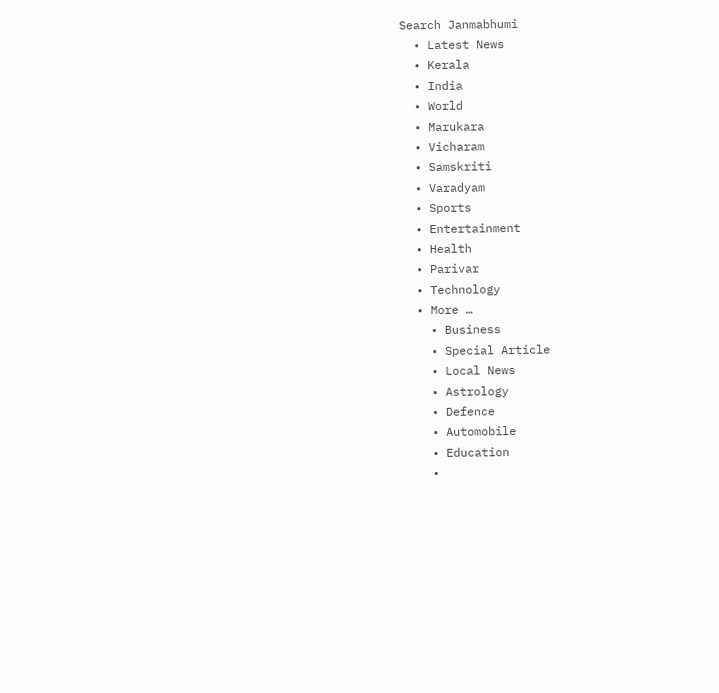Search Janmabhumi
  • Latest News
  • Kerala
  • India
  • World
  • Marukara
  • Vicharam
  • Samskriti
  • Varadyam
  • Sports
  • Entertainment
  • Health
  • Parivar
  • Technology
  • More …
    • Business
    • Special Article
    • Local News
    • Astrology
    • Defence
    • Automobile
    • Education
    •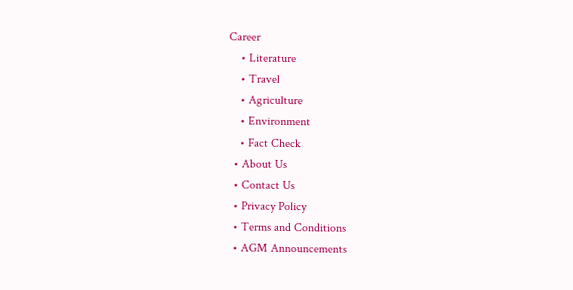Career
    • Literature
    • Travel
    • Agriculture
    • Environment
    • Fact Check
  • About Us
  • Contact Us
  • Privacy Policy
  • Terms and Conditions
  • AGM Announcements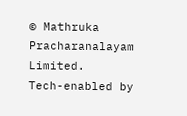© Mathruka Pracharanalayam Limited.
Tech-enabled by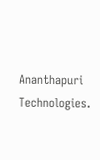Ananthapuri Technologies.